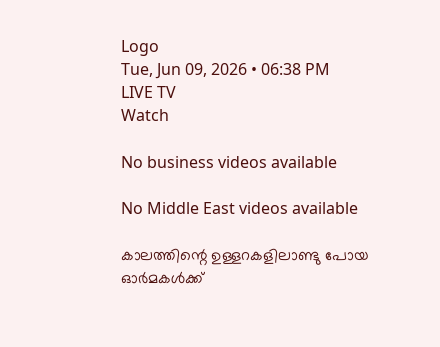Logo
Tue, Jun 09, 2026 • 06:38 PM
LIVE TV
Watch

No business videos available

No Middle East videos available

കാലത്തിന്റെ ഉള്ളറകളിലാണ്ടു പോയ ഓര്‍മകള്‍ക്ക്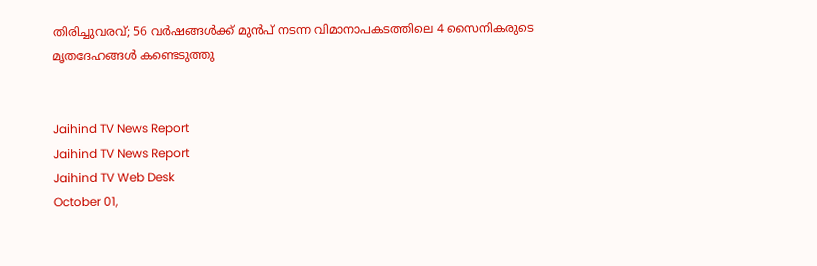തിരിച്ചുവരവ്; 56 വര്‍ഷങ്ങള്‍ക്ക് മുന്‍പ് നടന്ന വിമാനാപകടത്തിലെ 4 സൈനികരുടെ മൃതദേഹങ്ങള്‍ കണ്ടെടുത്തു


Jaihind TV News Report
Jaihind TV News Report
Jaihind TV Web Desk
October 01,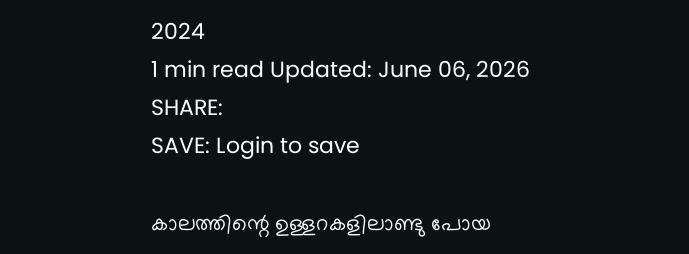2024
1 min read Updated: June 06, 2026
SHARE:
SAVE: Login to save

കാലത്തിന്റെ ഉള്ളറകളിലാണ്ടു പോയ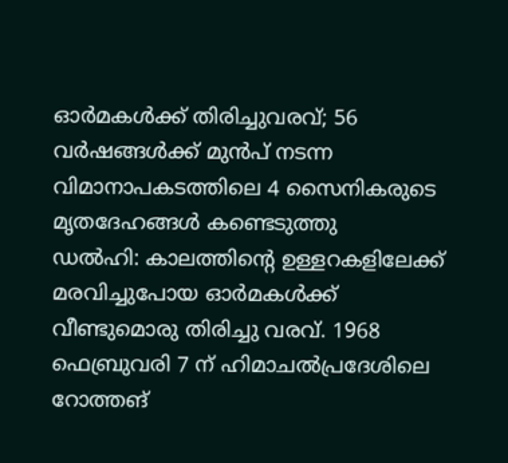ഓര്‍മകള്‍ക്ക് തിരിച്ചുവരവ്; 56 വര്‍ഷങ്ങള്‍ക്ക് മുന്‍പ് നടന്ന വിമാനാപകടത്തിലെ 4 സൈനികരുടെ മൃതദേഹങ്ങള്‍ കണ്ടെടുത്തു
ഡല്‍ഹി: കാലത്തിന്റെ ഉള്ളറകളിലേക്ക് മരവിച്ചുപോയ ഓര്‍മകള്‍ക്ക് വീണ്ടുമൊരു തിരിച്ചു വരവ്. 1968 ഫെബ്രുവരി 7 ന് ഹിമാചല്‍പ്രദേശിലെ റോത്തങ്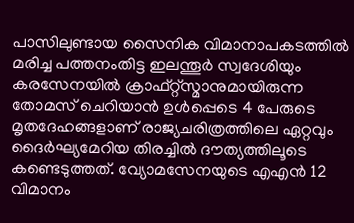പാസിലുണ്ടായ സൈനിക വിമാനാപകടത്തില്‍ മരിച്ച പത്തനംതിട്ട ഇലന്തൂര്‍ സ്വദേശിയും കരസേനയില്‍ ക്രാഫ്റ്റ്‌സ്മാനുമായിരുന്ന തോമസ് ചെറിയാന്‍ ഉള്‍പ്പെടെ 4 പേരുടെ മൃതദേഹങ്ങളാണ് രാജ്യചരിത്രത്തിലെ ഏറ്റവും ദൈര്‍ഘ്യമേറിയ തിരച്ചില്‍ ദൗത്യത്തിലൂടെ കണ്ടെടുത്തത്. വ്യോമസേനയുടെ എഎന്‍ 12 വിമാനം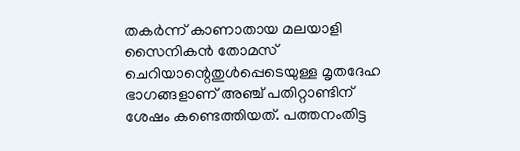തകര്‍ന്ന് കാണാതായ മലയാളി സൈനികന്‍ തോമസ് ചെറിയാന്റെതുള്‍പ്പെടെയുള്ള മൃതദേഹ ഭാഗങ്ങളാണ് അഞ്ച് പതിറ്റാണ്ടിന് ശേഷം കണ്ടെത്തിയത്. പത്തനംതിട്ട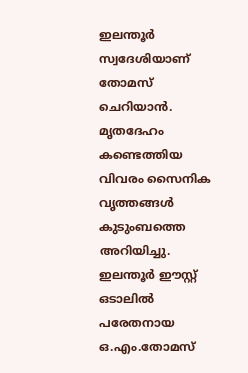ഇലന്തൂര്‍ സ്വദേശിയാണ് തോമസ് ചെറിയാന്‍. മൃതദേഹം കണ്ടെത്തിയ വിവരം സൈനിക വൃത്തങ്ങള്‍ കുടുംബത്തെ അറിയിച്ചു. ഇലന്തൂര്‍ ഈസ്റ്റ് ഒടാലില്‍ പരേതനായ ഒ.എം.തോമസ്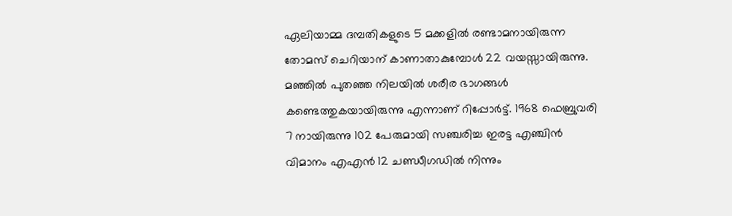ഏലിയാമ്മ ദമ്പതികളുടെ 5 മക്കളില്‍ രണ്ടാമനായിരുന്ന തോമസ് ചെറിയാന് കാണാതാകുമ്പോള്‍ 22 വയസ്സായിരുന്നു. മഞ്ഞില്‍ പുതഞ്ഞ നിലയില്‍ ശരീര ഭാഗങ്ങള്‍ കണ്ടെത്തുകയായിരുന്നു എന്നാണ് റിപ്പോര്‍ട്ട്. 1968 ഫെബ്രുവരി 7 നായിരുന്നു 102 പേരുമായി സഞ്ചരിച്ച ഇരട്ട എഞ്ചിന്‍ വിമാനം എഎന്‍ 12 ചണ്ഡീഗഡില്‍ നിന്നും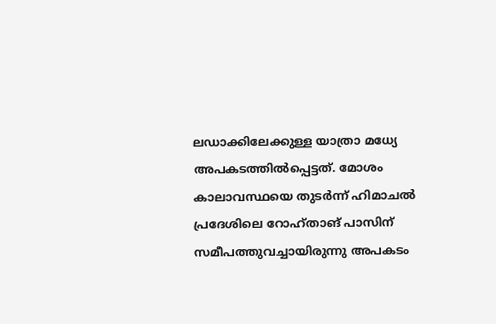ലഡാക്കിലേക്കുള്ള യാത്രാ മധ്യേ അപകടത്തില്‍പ്പെട്ടത്. മോശം കാലാവസ്ഥയെ തുടര്‍ന്ന് ഹിമാചല്‍ പ്രദേശിലെ റോഹ്താങ് പാസിന് സമീപത്തുവച്ചായിരുന്നു അപകടം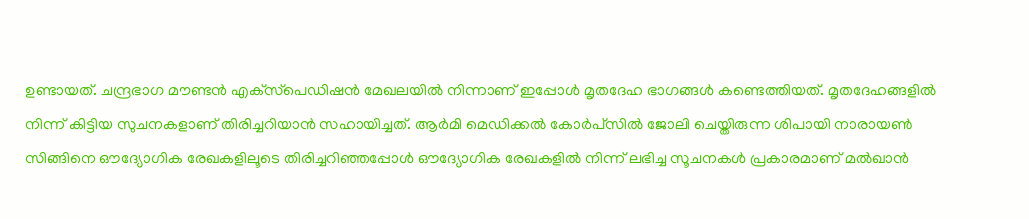ഉണ്ടായത്. ചന്ദ്രഭാഗ മൗണ്ടന്‍ എക്‌സ്‌പെഡിഷന്‍ മേഖലയില്‍ നിന്നാണ് ഇപ്പോള്‍ മൃതദേഹ ഭാഗങ്ങള്‍ കണ്ടെത്തിയത്. മൃതദേഹങ്ങളില്‍ നിന്ന് കിട്ടിയ സുചനകളാണ് തിരിച്ചറിയാന്‍ സഹായിച്ചത്. ആര്‍മി മെഡിക്കല്‍ കോര്‍പ്‌സില്‍ ജോലി ചെയ്തിരുന്ന ശിപായി നാരായണ്‍ സിങ്ങിനെ ഔദ്യോഗിക രേഖകളിലൂടെ തിരിച്ചറിഞ്ഞപ്പോള്‍ ഔദ്യോഗിക രേഖകളില്‍ നിന്ന് ലഭിച്ച സൂചനകള്‍ പ്രകാരമാണ് മല്‍ഖാന്‍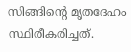സിങ്ങിന്റെ മൃതദേഹം സ്ഥിരീകരിച്ചത്.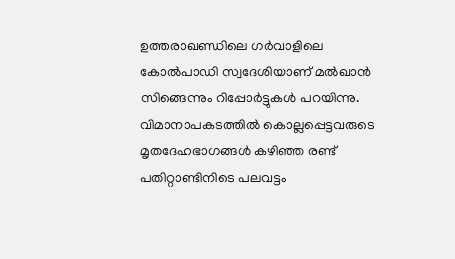ഉത്തരാഖണ്ഡിലെ ഗര്‍വാളിലെ കോല്‍പാഡി സ്വദേശിയാണ് മല്‍ഖാന്‍ സിങ്ങെന്നും റിപ്പോര്‍ട്ടുകള്‍ പറയിന്നു. വിമാനാപകടത്തില്‍ കൊല്ലപ്പെട്ടവരുടെ മൃതദേഹഭാഗങ്ങള്‍ കഴിഞ്ഞ രണ്ട് പതിറ്റാണ്ടിനിടെ പലവട്ടം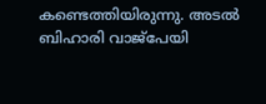കണ്ടെത്തിയിരുന്നു. അടല്‍ ബിഹാരി വാജ്‌പേയി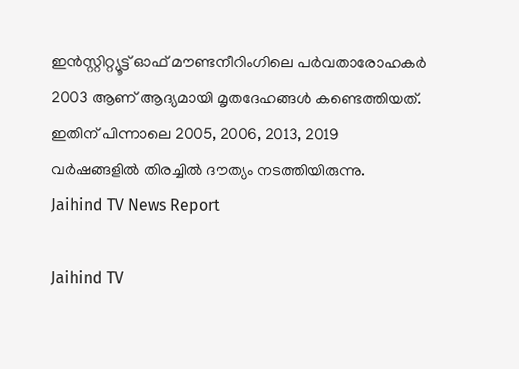ഇന്‍സ്റ്റിറ്റ്യൂട്ട് ഓഫ് മൗണ്ടനീറിംഗിലെ പര്‍വതാരോഹകര്‍ 2003 ആണ് ആദ്യമായി മൃതദേഹങ്ങള്‍ കണ്ടെത്തിയത്. ഇതിന് പിന്നാലെ 2005, 2006, 2013, 2019 വര്‍ഷങ്ങളില്‍ തിരച്ചില്‍ ദൗത്യം നടത്തിയിരുന്നു.
Jaihind TV News Report

Jaihind TV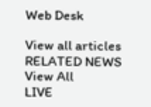Web Desk

View all articles
RELATED NEWS
View All
LIVE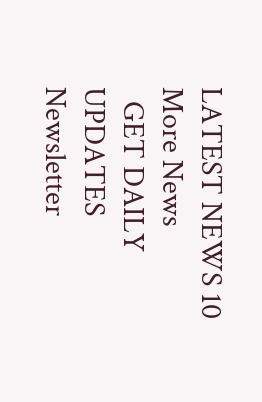LATEST NEWS 10
More News
  GET DAILY UPDATES
Newsletter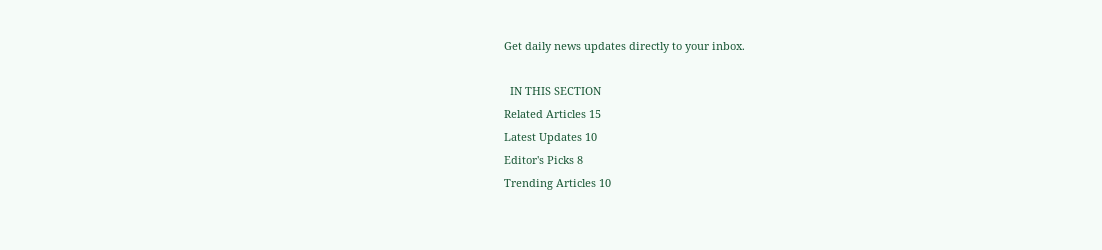Get daily news updates directly to your inbox.

  IN THIS SECTION
Related Articles 15
Latest Updates 10
Editor's Picks 8
Trending Articles 10